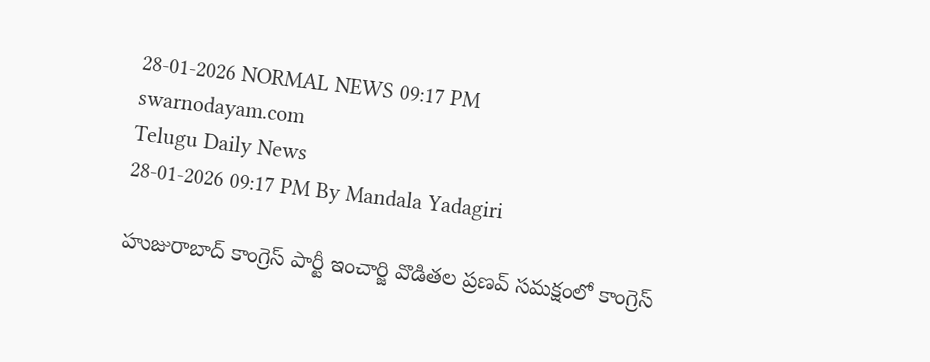28-01-2026 NORMAL NEWS 09:17 PM
swarnodayam.com
Telugu Daily News
28-01-2026 09:17 PM By Mandala Yadagiri

హుజురాబాద్ కాంగ్రెస్ పార్టీ ఇంచార్జి వొడితల ప్రణవ్ సమక్షంలో కాంగ్రెస్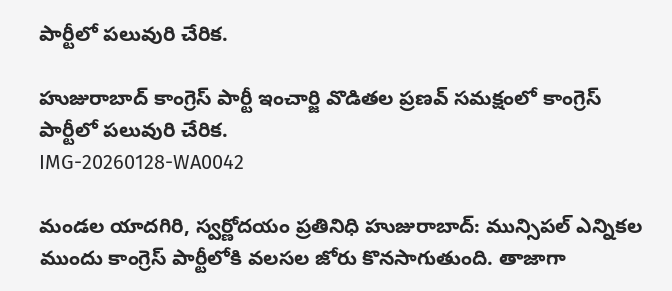పార్టీలో పలువురి చేరిక.

హుజురాబాద్ కాంగ్రెస్ పార్టీ ఇంచార్జి వొడితల ప్రణవ్ సమక్షంలో కాంగ్రెస్ పార్టీలో పలువురి చేరిక.
IMG-20260128-WA0042

మండల యాదగిరి, స్వర్ణోదయం ప్రతినిధి హుజురాబాద్: మున్సిపల్ ఎన్నికల ముందు కాంగ్రెస్ పార్టీలోకి వలసల జోరు కొనసాగుతుంది. తాజాగా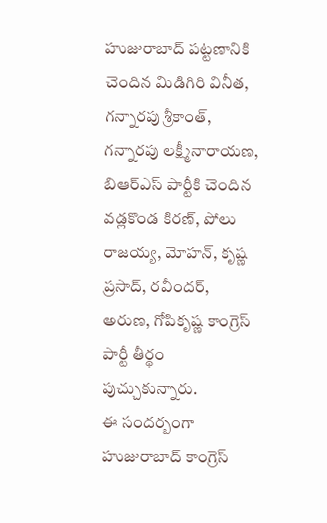హుజురాబాద్ పట్టణానికి చెందిన మిడిగిరి వినీత, గన్నారపు శ్రీకాంత్, గన్నారపు లక్ష్మీనారాయణ, బిఆర్ఎస్ పార్టీకి చెందిన వడ్లకొండ కిరణ్, పోలు రాజయ్య, మోహన్, కృష్ణ ప్రసాద్, రవీందర్, అరుణ, గోపికృష్ణ కాంగ్రెస్ పార్టీ తీర్థం పుచ్చుకున్నారు.
ఈ సందర్బంగా హుజురాబాద్ కాంగ్రెస్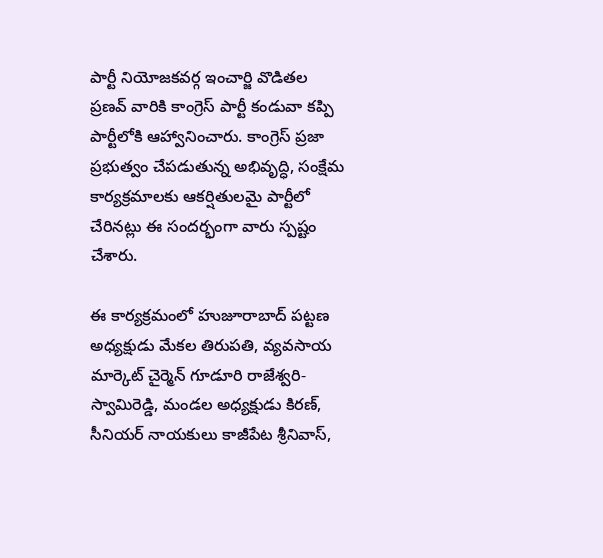పార్టీ నియోజకవర్గ ఇంచార్జి వొడితల ప్రణవ్ వారికి కాంగ్రెస్ పార్టీ కండువా కప్పి పార్టీలోకి ఆహ్వానించారు. కాంగ్రెస్ ప్రజా ప్రభుత్వం చేపడుతున్న అభివృద్ధి, సంక్షేమ కార్యక్రమాలకు ఆకర్షితులమై పార్టీలో చేరినట్లు ఈ సందర్భంగా వారు స్పష్టం చేశారు.

ఈ కార్యక్రమంలో హుజూరాబాద్ పట్టణ అధ్యక్షుడు మేకల తిరుపతి, వ్యవసాయ మార్కెట్ చైర్మెన్ గూడూరి రాజేశ్వరి-స్వామిరెడ్డి, మండల అధ్యక్షుడు కిరణ్, సీనియర్ నాయకులు కాజీపేట శ్రీనివాస్,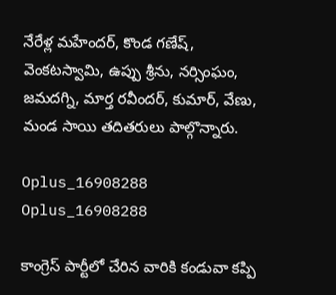నేరేళ్ల మహేందర్, కొండ గణేష్, వెంకటస్వామి, ఉప్పు శ్రీను, నర్సింఘం, జమదగ్ని, మార్త రవీందర్, కుమార్, వేణు, మండ సాయి తదితరులు పాల్గొన్నారు.

Oplus_16908288
Oplus_16908288

కాంగ్రెస్ పార్టీలో చేరిన వారికి కండువా కప్పి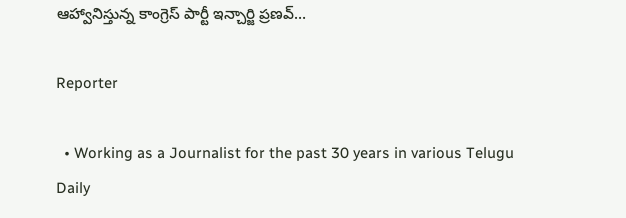ఆహ్వానిస్తున్న కాంగ్రెస్ పార్టీ ఇన్చార్జి ప్రణవ్…

Reporter

  • Working as a Journalist for the past 30 years in various Telugu Daily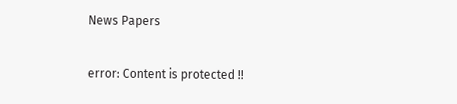News Papers

error: Content is protected !!